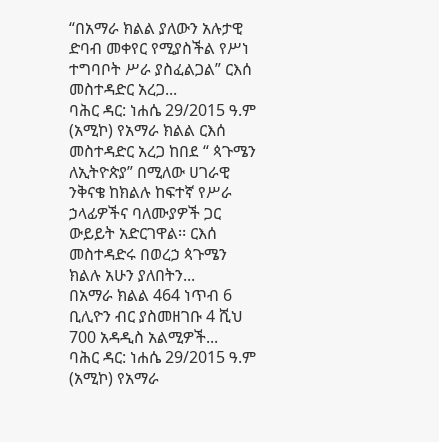“በአማራ ክልል ያለውን አሉታዊ ድባብ መቀየር የሚያስችል የሥነ ተግባቦት ሥራ ያስፈልጋል” ርእሰ መስተዳድር አረጋ...
ባሕር ዳር: ነሐሴ 29/2015 ዓ.ም (አሚኮ) የአማራ ክልል ርእሰ መስተዳድር አረጋ ከበደ “ ጳጉሜን ለኢትዮጵያ” በሚለው ሀገራዊ ንቅናቄ ከክልሉ ከፍተኛ የሥራ ኃላፊዎችና ባለሙያዎች ጋር ውይይት አድርገዋል፡፡ ርእሰ መስተዳድሩ በወረኃ ጳጉሜን ክልሉ አሁን ያለበትን...
በአማራ ክልል 464 ነጥብ 6 ቢሊዮን ብር ያስመዘገቡ 4 ሺህ 700 አዳዲስ አልሚዎች...
ባሕር ዳር: ነሐሴ 29/2015 ዓ.ም (አሚኮ) የአማራ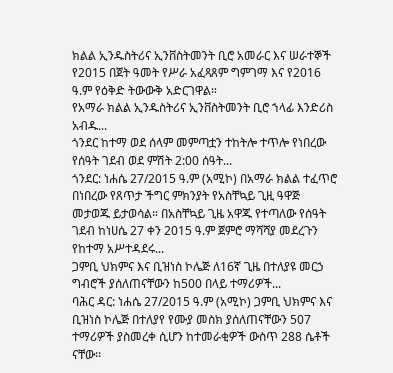ክልል ኢንዱስትሪና ኢንቨስትመንት ቢሮ አመራር እና ሠራተኞች የ2015 በጀት ዓመት የሥራ አፈጻጸም ግምገማ እና የ2016 ዓ.ም የዕቅድ ትውውቅ አድርገዋል።
የአማራ ክልል ኢንዱስትሪና ኢንቨስትመንት ቢሮ ኀላፊ እንድሪስ አብዱ...
ጎንደር ከተማ ወደ ሰላም መምጣቷን ተከትሎ ተጥሎ የነበረው የሰዓት ገደብ ወደ ምሽት 2:00 ሰዓት...
ጎንደር: ነሐሴ 27/2015 ዓ.ም (አሚኮ) በአማራ ክልል ተፈጥሮ በነበረው የጸጥታ ችግር ምክንያት የአስቸኳይ ጊዚ ዓዋጅ መታወጁ ይታወሳል። በአስቸኳይ ጊዜ አዋጁ የተጣለው የሰዓት ገደብ ከነሀሴ 27 ቀን 2015 ዓ.ም ጀምሮ ማሻሻያ መደረጉን የከተማ አሥተዳደሩ...
ጋምቢ ህክምና እና ቢዝነስ ኮሌጅ ለ16ኛ ጊዜ በተለያዩ መርኃ ግብሮች ያሰለጠናቸውን ከ500 በላይ ተማሪዎች...
ባሕር ዳር: ነሐሴ 27/2015 ዓ.ም (አሚኮ) ጋምቢ ህክምና እና ቢዝነስ ኮሌጅ በተለያየ የሙያ መስክ ያሰለጠናቸውን 507 ተማሪዎች ያስመረቀ ሲሆን ከተመራቂዎች ውስጥ 288 ሴቶች ናቸው፡፡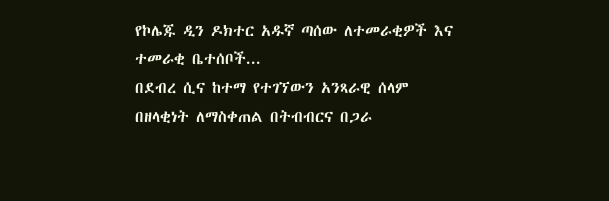የኮሌጁ ዲን ዶክተር አዱኛ ጣሰው ለተመራቂዎች እና ተመራቂ ቤተሰቦች...
በደብረ ሲና ከተማ የተገኘውን አንጻራዊ ሰላም በዘላቂነት ለማስቀጠል በትብብርና በጋራ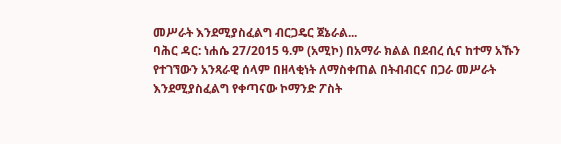መሥራት እንደሚያስፈልግ ብርጋዴር ጀኔራል...
ባሕር ዳር: ነሐሴ 27/2015 ዓ.ም (አሚኮ) በአማራ ክልል በደብረ ሲና ከተማ አኹን የተገኘውን አንጻራዊ ሰላም በዘላቂነት ለማስቀጠል በትብብርና በጋራ መሥራት እንደሚያስፈልግ የቀጣናው ኮማንድ ፖስት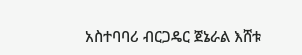አስተባባሪ ብርጋዴር ጀኔራል እሸቱ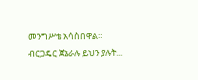መንግሥቴ አሳስበዋል።
ብርጋዴር ጀኔራሉ ይህን ያሉት...